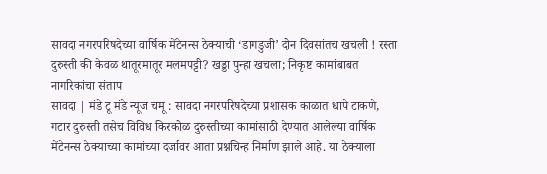सावदा नगरपरिषदेच्या वार्षिक मेंटेनन्स ठेक्याची ‘डागडुजी’ दोन दिवसांतच खचली ! रस्ता दुरुस्ती की केवळ थातूरमातूर मलमपट्टी? खड्डा पुन्हा खचला; निकृष्ट कामांबाबत नागरिकांचा संताप
सावदा | मंडे टू मंडे न्यूज चमू : सावदा नगरपरिषदेच्या प्रशासक काळात धापे टाकणे, गटार दुरुस्ती तसेच विविध किरकोळ दुरुस्तीच्या कामांसाठी देण्यात आलेल्या वार्षिक मेंटेनन्स ठेक्याच्या कामांच्या दर्जावर आता प्रश्नचिन्ह निर्माण झाले आहे. या ठेक्याला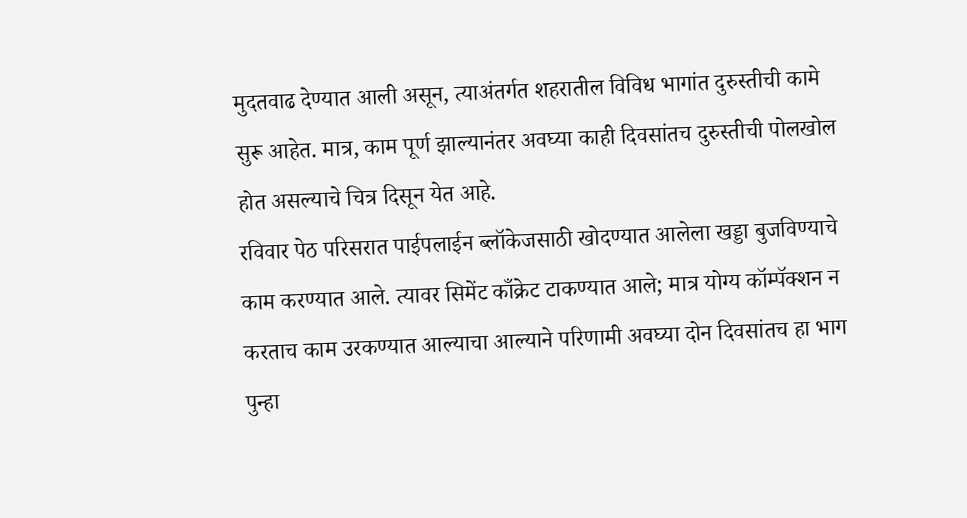मुदतवाढ देण्यात आली असून, त्याअंतर्गत शहरातील विविध भागांत दुरुस्तीची कामे सुरू आहेत. मात्र, काम पूर्ण झाल्यानंतर अवघ्या काही दिवसांतच दुरुस्तीची पोलखोल होत असल्याचे चित्र दिसून येत आहे.
रविवार पेठ परिसरात पाईपलाईन ब्लॉकेजसाठी खोदण्यात आलेला खड्डा बुजविण्याचे काम करण्यात आले. त्यावर सिमेंट काँक्रेट टाकण्यात आले; मात्र योग्य कॉम्पॅक्शन न करताच काम उरकण्यात आल्याचा आल्याने परिणामी अवघ्या दोन दिवसांतच हा भाग पुन्हा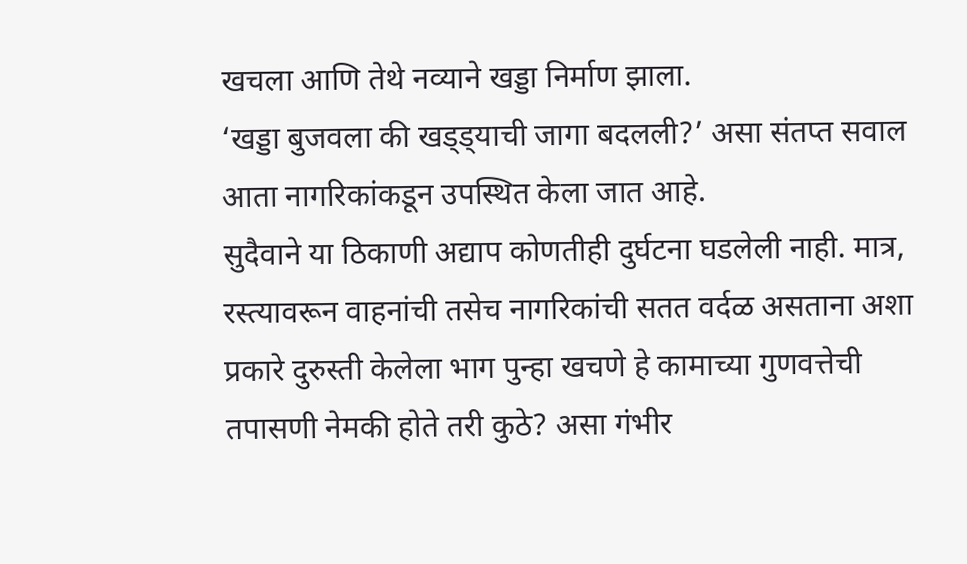खचला आणि तेथे नव्याने खड्डा निर्माण झाला.
‘खड्डा बुजवला की खड्ड्याची जागा बदलली?’ असा संतप्त सवाल आता नागरिकांकडून उपस्थित केला जात आहे.
सुदैवाने या ठिकाणी अद्याप कोणतीही दुर्घटना घडलेली नाही. मात्र, रस्त्यावरून वाहनांची तसेच नागरिकांची सतत वर्दळ असताना अशा प्रकारे दुरुस्ती केलेला भाग पुन्हा खचणे हे कामाच्या गुणवत्तेची तपासणी नेमकी होते तरी कुठे? असा गंभीर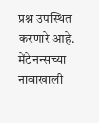प्रश्न उपस्थित करणारे आहे.
मेंटेनन्सच्या नावाखाली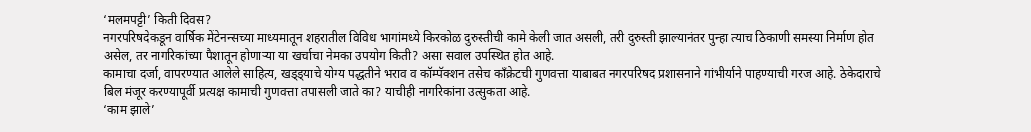‘मलमपट्टी’ किती दिवस?
नगरपरिषदेकडून वार्षिक मेंटेनन्सच्या माध्यमातून शहरातील विविध भागांमध्ये किरकोळ दुरुस्तीची कामे केली जात असली, तरी दुरुस्ती झाल्यानंतर पुन्हा त्याच ठिकाणी समस्या निर्माण होत असेल, तर नागरिकांच्या पैशातून होणाऱ्या या खर्चाचा नेमका उपयोग किती? असा सवाल उपस्थित होत आहे.
कामाचा दर्जा, वापरण्यात आलेले साहित्य, खड्ड्याचे योग्य पद्धतीने भराव व कॉम्पॅक्शन तसेच काँक्रेटची गुणवत्ता याबाबत नगरपरिषद प्रशासनाने गांभीर्याने पाहण्याची गरज आहे. ठेकेदाराचे बिल मंजूर करण्यापूर्वी प्रत्यक्ष कामाची गुणवत्ता तपासली जाते का? याचीही नागरिकांना उत्सुकता आहे.
‘काम झाले’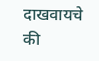दाखवायचे की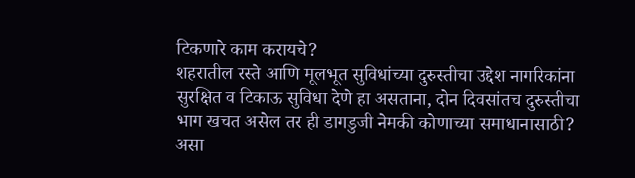टिकणारे काम करायचे?
शहरातील रस्ते आणि मूलभूत सुविधांच्या दुरुस्तीचा उद्देश नागरिकांना सुरक्षित व टिकाऊ सुविधा देणे हा असताना, दोन दिवसांतच दुरुस्तीचा भाग खचत असेल तर ही डागडुजी नेमकी कोणाच्या समाधानासाठी? असा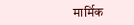मार्मिक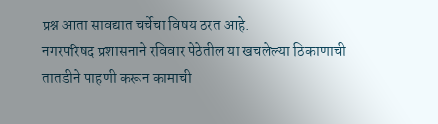प्रश्न आता सावद्यात चर्चेचा विषय ठरत आहे.
नगरपरिषद प्रशासनाने रविवार पेठेतील या खचलेल्या ठिकाणाची तातडीने पाहणी करून कामाची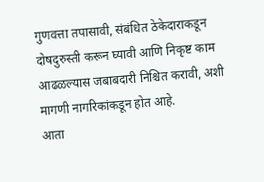गुणवत्ता तपासावी, संबंधित ठेकेदाराकडून दोषदुरुस्ती करून घ्यावी आणि निकृष्ट काम आढळल्यास जबाबदारी निश्चित करावी, अशी मागणी नागरिकांकडून होत आहे.
आता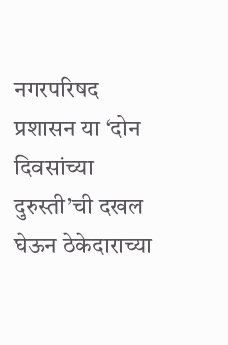नगरपरिषद प्रशासन या ‘दोन दिवसांच्या दुरुस्ती’ची दखल घेऊन ठेकेदाराच्या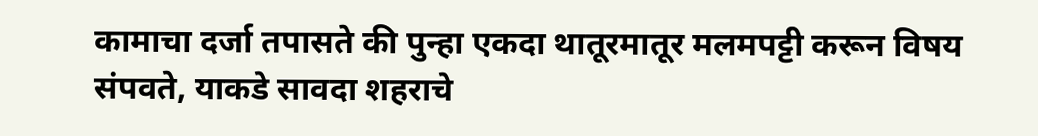कामाचा दर्जा तपासते की पुन्हा एकदा थातूरमातूर मलमपट्टी करून विषय संपवते, याकडे सावदा शहराचे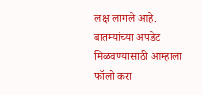लक्ष लागले आहे.
बातम्यांच्या अपडेट मिळवण्यासाठी आम्हाला फॉलो करा